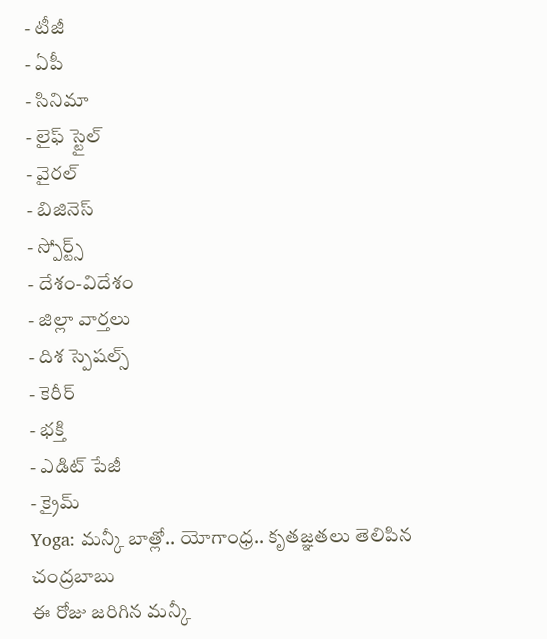- టీజీ
- ఏపీ
- సినిమా
- లైఫ్ స్టైల్
- వైరల్
- బిజినెస్
- స్పోర్ట్స్
- దేశం-విదేశం
- జిల్లా వార్తలు
- దిశ స్పెషల్స్
- కెరీర్
- భక్తి
- ఎడిట్ పేజీ
- క్రైమ్
Yoga: మన్కీ బాత్లో.. యోగాంధ్ర.. కృతజ్ఞతలు తెలిపిన చంద్రబాబు
ఈ రోజు జరిగిన మన్కీ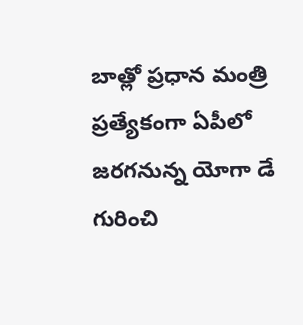బాత్లో ప్రధాన మంత్రి ప్రత్యేకంగా ఏపీలో జరగనున్న యోగా డే గురించి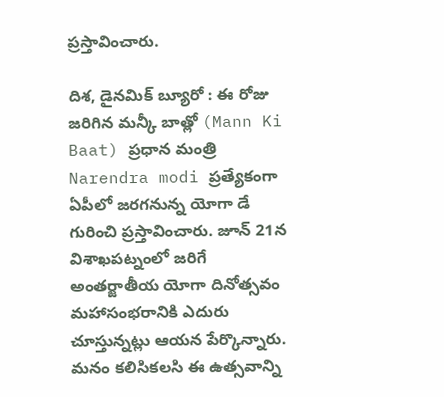ప్రస్తావించారు.

దిశ, డైనమిక్ బ్యూరో : ఈ రోజు జరిగిన మన్కీ బాత్లో (Mann Ki Baat) ప్రధాన మంత్రి Narendra modi ప్రత్యేకంగా ఏపీలో జరగనున్న యోగా డే గురించి ప్రస్తావించారు. జూన్ 21న విశాఖపట్నంలో జరిగే అంతర్జాతీయ యోగా దినోత్సవం మహాసంభరానికి ఎదురు చూస్తున్నట్లు ఆయన పేర్కొన్నారు. మనం కలిసికలసి ఈ ఉత్సవాన్ని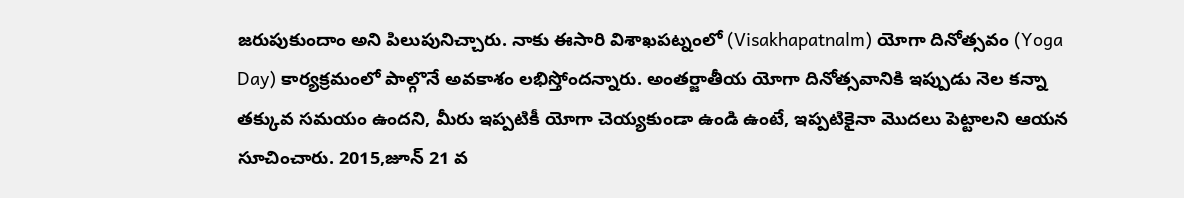జరుపుకుందాం అని పిలుపునిచ్చారు. నాకు ఈసారి విశాఖపట్నంలో (Visakhapatnalm) యోగా దినోత్సవం (Yoga Day) కార్యక్రమంలో పాల్గొనే అవకాశం లభిస్తోందన్నారు. అంతర్జాతీయ యోగా దినోత్సవానికి ఇప్పుడు నెల కన్నా తక్కువ సమయం ఉందని, మీరు ఇప్పటికీ యోగా చెయ్యకుండా ఉండి ఉంటే, ఇప్పటికైనా మొదలు పెట్టాలని ఆయన సూచించారు. 2015,జూన్ 21 వ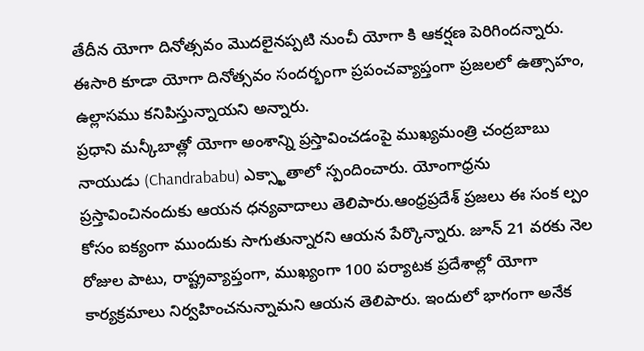తేదీన యోగా దినోత్సవం మొదలైనప్పటి నుంచీ యోగా కి ఆకర్షణ పెరిగిందన్నారు. ఈసారి కూడా యోగా దినోత్సవం సందర్భంగా ప్రపంచవ్యాప్తంగా ప్రజలలో ఉత్సాహం, ఉల్లాసము కనిపిస్తున్నాయని అన్నారు.
ప్రధాని మన్కీబాత్లో యోగా అంశాన్ని ప్రస్తావించడంపై ముఖ్యమంత్రి చంద్రబాబు నాయుడు (Chandrababu) ఎక్స్ఖాతాలో స్పందించారు. యోంగాధ్రను ప్రస్తావించినందుకు ఆయన ధన్యవాదాలు తెలిపారు.ఆంధ్రప్రదేశ్ ప్రజలు ఈ సంక ల్పం కోసం ఐక్యంగా ముందుకు సాగుతున్నారని ఆయన పేర్కొన్నారు. జూన్ 21 వరకు నెల రోజుల పాటు, రాష్ట్రవ్యాప్తంగా, ముఖ్యంగా 100 పర్యాటక ప్రదేశాల్లో యోగా కార్యక్రమాలు నిర్వహించనున్నామని ఆయన తెలిపారు. ఇందులో భాగంగా అనేక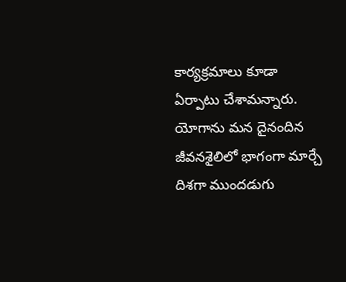కార్యక్రమాలు కూడా ఏర్పాటు చేశామన్నారు. యోగాను మన దైనందిన జీవనశైలిలో భాగంగా మార్చే దిశగా ముందడుగు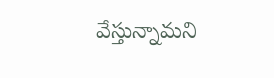వేస్తున్నామని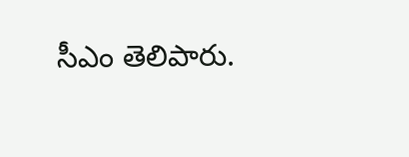సీఎం తెలిపారు.